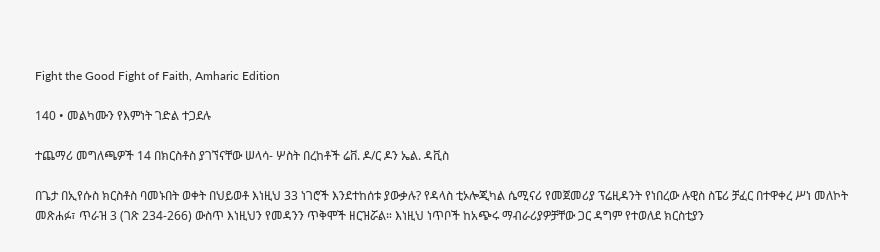Fight the Good Fight of Faith, Amharic Edition

140 • መልካሙን የእምነት ገድል ተጋደሉ

ተጨማሪ መግለጫዎች 14 በክርስቶስ ያገኘናቸው ሠላሳ- ሦስት በረከቶች ሬቨ. ዶ/ር ዶን ኤል. ዳቪስ

በጌታ በኢየሱስ ክርስቶስ ባመኑበት ወቀት በህይወቶ እነዚህ 33 ነገሮች እንደተከሰቱ ያውቃሉ? የዳላስ ቲኦሎጂካል ሴሚናሪ የመጀመሪያ ፕሬዚዳንት የነበረው ሉዊስ ስፔሪ ቻፈር በተዋቀረ ሥነ መለኮት መጽሐፉ፣ ጥራዝ 3 (ገጽ 234-266) ውስጥ እነዚህን የመዳንን ጥቅሞች ዘርዝሯል። እነዚህ ነጥቦች ከአጭሩ ማብራሪያዎቻቸው ጋር ዳግም የተወለደ ክርስቲያን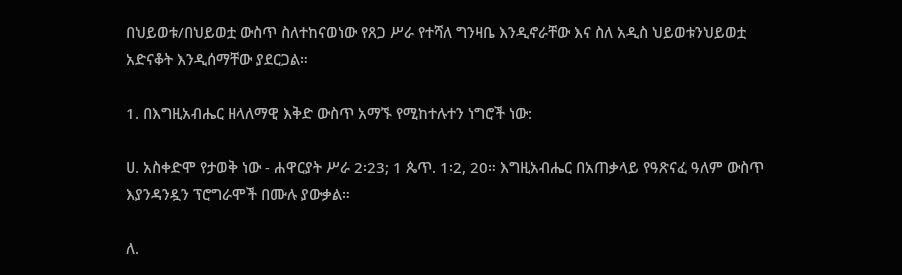በህይወቱ/በህይወቷ ውስጥ ስለተከናወነው የጸጋ ሥራ የተሻለ ግንዛቤ እንዲኖራቸው እና ስለ አዲስ ህይወቱንህይወቷ አድናቆት እንዲሰማቸው ያደርጋል።

1. በእግዚአብሔር ዘላለማዊ እቅድ ውስጥ አማኙ የሚከተሉተን ነግሮች ነው:

ሀ. አስቀድሞ የታወቅ ነው - ሐዋርያት ሥራ 2፡23; 1 ጴጥ. 1፡2, 20። እግዚአብሔር በአጠቃላይ የዓጽናፈ ዓለም ውስጥ እያንዳንዷን ፕሮግራሞች በሙሉ ያውቃል።

ለ.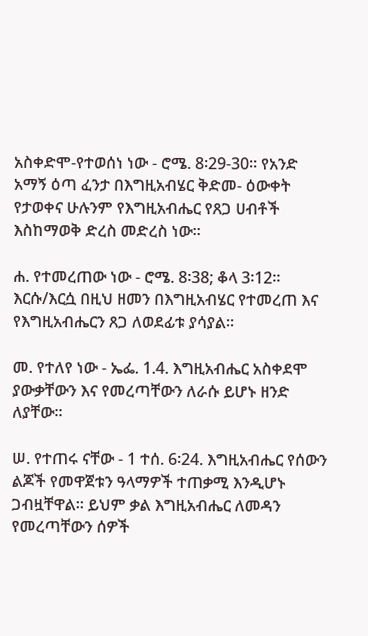አስቀድሞ-የተወሰነ ነው - ሮሜ. 8፡29-30። የአንድ አማኝ ዕጣ ፈንታ በእግዚአብሄር ቅድመ- ዕውቀት የታወቀና ሁሉንም የእግዚአብሔር የጸጋ ሀብቶች እስከማወቅ ድረስ መድረስ ነው።

ሐ. የተመረጠው ነው - ሮሜ. 8፡38; ቆላ 3፡12። እርሱ/እርሷ በዚህ ዘመን በእግዚአብሄር የተመረጠ እና የእግዚአብሔርን ጸጋ ለወደፊቱ ያሳያል።

መ. የተለየ ነው - ኤፌ. 1.4. እግዚአብሔር አስቀደሞ ያውቃቸውን እና የመረጣቸውን ለራሱ ይሆኑ ዘንድ ለያቸው።

ሠ. የተጠሩ ናቸው - 1 ተሰ. 6፡24. እግዚአብሔር የሰውን ልጆች የመዋጀቱን ዓላማዎች ተጠቃሚ እንዲሆኑ ጋብዟቸዋል። ይህም ቃል እግዚአብሔር ለመዳን የመረጣቸውን ሰዎች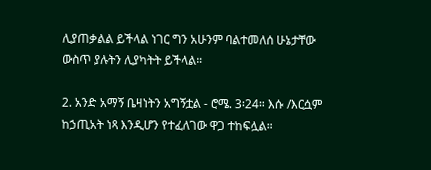ሊያጠቃልል ይችላል ነገር ግን አሁንም ባልተመለሰ ሁኔታቸው ውስጥ ያሉትን ሊያካትት ይችላል።

2. አንድ አማኝ ቤዛነትን አግኝቷል - ሮሜ. 3፡24። እሱ /እርሷም ከኃጢአት ነጻ እንዲሆን የተፈለገው ዋጋ ተከፍሏል።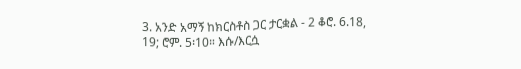3. አንድ አማኝ ከክርስቶስ ጋር ታርቋል - 2 ቆሮ. 6.18, 19; ሮም. 5፡10። እሱ/እርሷ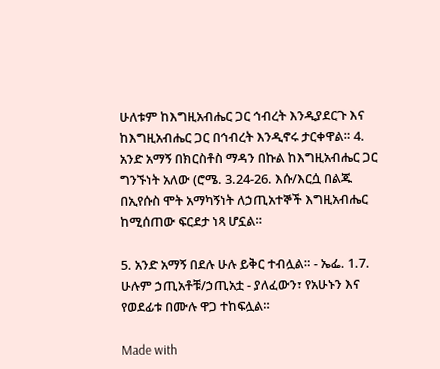ሁለቱም ከእግዚአብሔር ጋር ኅብረት እንዲያደርጉ እና ከእግዚአብሔር ጋር በኅብረት እንዲኖሩ ታርቀዋል። 4. አንድ አማኝ በክርስቶስ ማዳን በኩል ከእግዚአብሔር ጋር ግንኙነት አለው (ሮሜ. 3.24-26. እሱ/እርሷ በልጁ በኢየሱስ ሞት አማካኝነት ለኃጢአተኞች እግዚአብሔር ከሚሰጠው ፍርደታ ነጻ ሆኗል።

5. አንድ አማኝ በደሉ ሁሉ ይቅር ተብሏል። - ኤፌ. 1.7. ሁሉም ኃጢአቶቹ/ኃጢአቷ - ያለፈውን፣ የአሁኑን እና የወደፊቱ በሙሉ ዋጋ ተከፍሏል።

Made with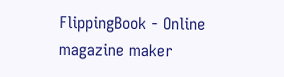FlippingBook - Online magazine maker